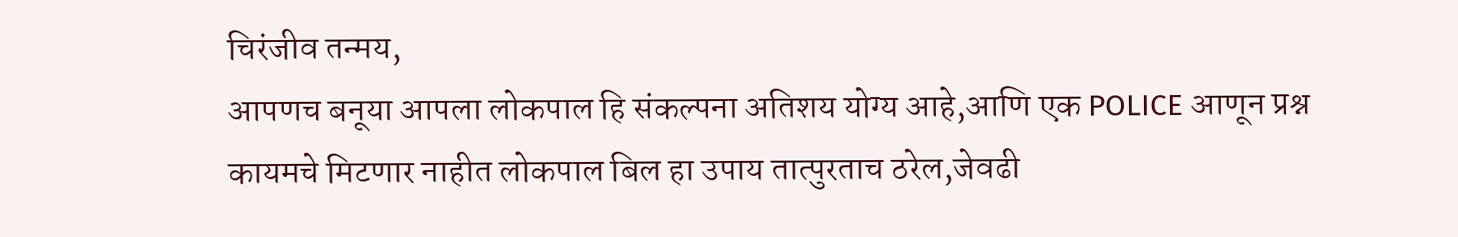चिरंजीव तन्मय,
आपणच बनूया आपला लोकपाल हि संकल्पना अतिशय योग्य आहे,आणि एक POLICE आणून प्रश्न कायमचे मिटणार नाहीत लोकपाल बिल हा उपाय तात्पुरताच ठरेल,जेवढी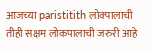आजच्या paristitith लोक्पालाची
तीही सक्षम लोकपालाची जरुरी आहे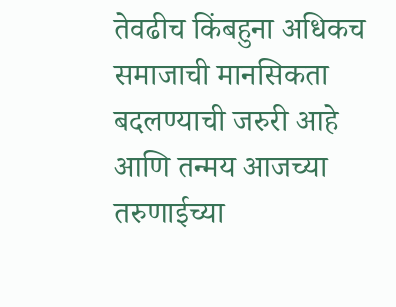तेवढीच किंबहुना अधिकच समाजाची मानसिकता बदलण्याची जरुरी आहे आणि तन्मय आजच्या तरुणाईच्या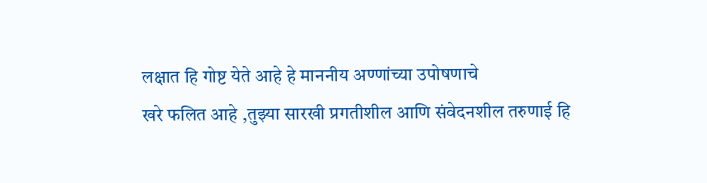लक्षात हि गोष्ट येते आहे हे माननीय अण्णांच्या उपोषणाचे
खरे फलित आहे ,तुझ्या सारखी प्रगतीशील आणि संवेदनशील तरुणाई हि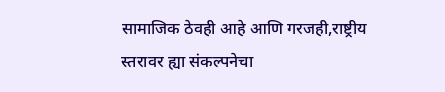सामाजिक ठेवही आहे आणि गरजही,राष्ट्रीय स्तरावर ह्या संकल्पनेचा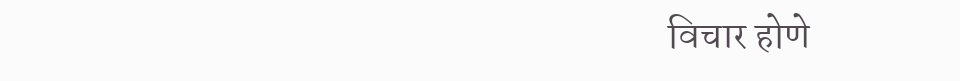विचार होणे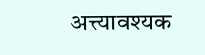अत्त्यावश्यक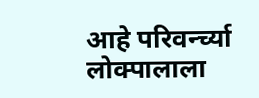आहे परिवर्न्च्या लोक्पालाला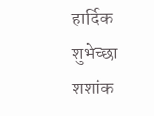हार्दिक शुभेच्छा
शशांक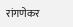रांगणेकर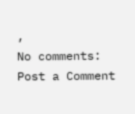,
No comments:
Post a Comment